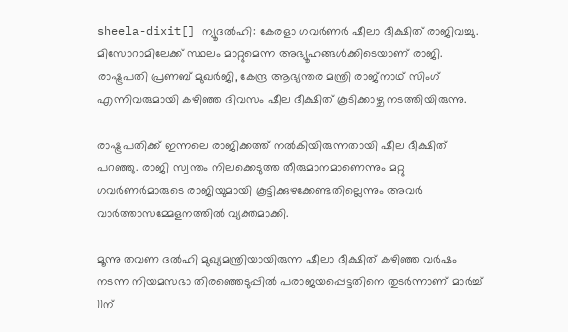sheela-dixit[] ന്യൂദല്‍ഹി: കേരളാ ഗവര്‍ണര്‍ ഷീലാ ദീക്ഷിത് രാജിവച്ചു. മിസോറാമിലേക്ക് സ്ഥലം മാറ്റുമെന്ന അഭ്യൂഹങ്ങള്‍ക്കിടെയാണ് രാജി. രാഷ്ട്രപതി പ്രണബ് മുഖര്‍ജി, കേന്ദ്ര ആഭ്യന്തര മന്ത്രി രാജ്‌നാഥ് സിംഗ് എന്നിവരുമായി കഴിഞ്ഞ ദിവസം ഷീല ദീക്ഷിത് കൂടിക്കാഴ്ച നടത്തിയിരുന്നു.

രാഷ്ട്രപതിക്ക് ഇന്നലെ രാജിക്കത്ത് നല്‍കിയിരുന്നതായി ഷീല ദീക്ഷിത് പറഞ്ഞു. രാജി സ്വന്തം നിലക്കെടുത്ത തീരുമാനമാണെന്നും മറ്റു ഗവര്‍ണര്‍മാരുടെ രാജിയുമായി കൂട്ടിക്കുഴക്കേണ്ടതില്ലെന്നും അവര്‍ വാര്‍ത്താസമ്മേളനത്തില്‍ വ്യക്തമാക്കി.

മൂന്നു തവണ ദല്‍ഹി മുഖ്യമന്ത്രിയായിരുന്ന ഷീലാ ദീക്ഷിത് കഴിഞ്ഞ വര്‍ഷം നടന്ന നിയമസഭാ തിരഞ്ഞെടുപ്പില്‍ പരാജയപ്പെട്ടതിനെ തുടര്‍ന്നാണ് മാര്‍ച്ച് 11ന്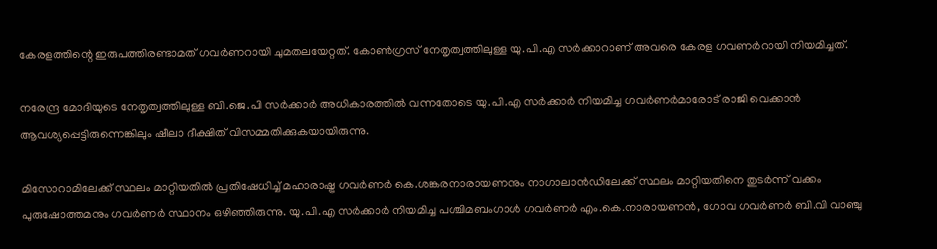കേരളത്തിന്റെ ഇരുപത്തിരണ്ടാമത് ഗവര്‍ണറായി ചുമതലയേറ്റത്. കോണ്‍ഗ്രസ് നേതൃത്വത്തിലുള്ള യു.പി.എ സര്‍ക്കാറാണ് അവരെ കേരള ഗവണര്‍റായി നിയമിച്ചത്.

നരേന്ദ്ര മോദിയുടെ നേതൃത്വത്തിലുള്ള ബി.ജെ.പി സര്‍ക്കാര്‍ അധികാരത്തില്‍ വന്നതോടെ യു.പി.എ സര്‍ക്കാര്‍ നിയമിച്ച ഗവര്‍ണര്‍മാരോട് രാജി വെക്കാന്‍ ആവശ്യപ്പെട്ടിരുന്നെങ്കിലും ഷീലാ ദീക്ഷിത് വിസമ്മതിക്കുകയായിരുന്നു.

മിസോറാമിലേക്ക് സ്ഥലം മാറ്റിയതില്‍ പ്രതിഷേധിച്ച് മഹാരാഷ്ട്ര ഗവര്‍ണര്‍ കെ.ശങ്കരനാരായണനും നാഗാലാന്‍ഡിലേക്ക് സ്ഥലം മാറ്റിയതിനെ തുടര്‍ന്ന് വക്കം പുരുഷോത്തമനും ഗവര്‍ണര്‍ സ്ഥാനം ഒഴിഞ്ഞിരുന്നു. യു.പി.എ സര്‍ക്കാര്‍ നിയമിച്ച പശ്ചിമബംഗാള്‍ ഗവര്‍ണര്‍ എം.കെ.നാരായണന്‍, ഗോവ ഗവര്‍ണര്‍ ബി.വി വാഞ്ചു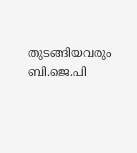തുടങ്ങിയവരും ബി.ജെ.പി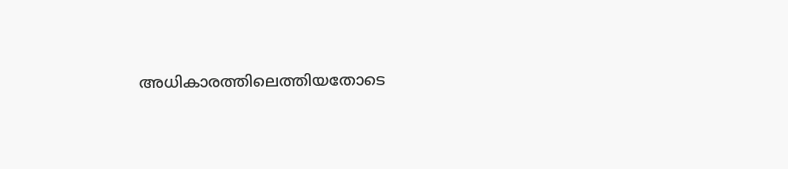അധികാരത്തിലെത്തിയതോടെ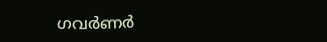ഗവര്‍ണര്‍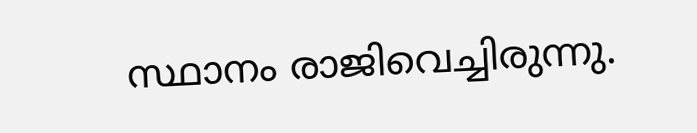സ്ഥാനം രാജിവെച്ചിരുന്നു.